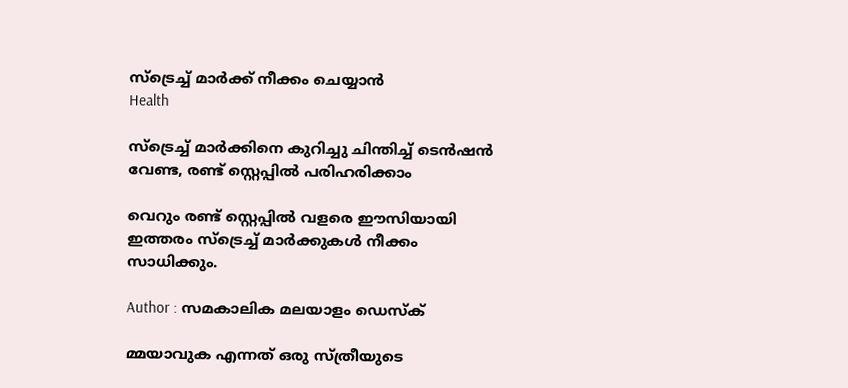സ്ട്രെച്ച് മാര്‍ക്ക് നീക്കം ചെയ്യാൻ
Health

സ്ട്രെച്ച് മാര്‍ക്കിനെ കുറിച്ചു ചിന്തിച്ച് ടെന്‍ഷന്‍ വേണ്ട, രണ്ട് സ്റ്റെപ്പില്‍ പരിഹരിക്കാം

വെറും രണ്ട് സ്റ്റെപ്പില്‍ വളരെ ഈസിയായി ഇത്തരം സ്ട്രെച്ച് മാര്‍ക്കുകള്‍ നീക്കം സാധിക്കും.

Author : സമകാലിക മലയാളം ഡെസ്ക്

മ്മയാവുക എന്നത് ഒരു സ്ത്രീയുടെ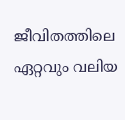ജീവിതത്തിലെ ഏറ്റവും വലിയ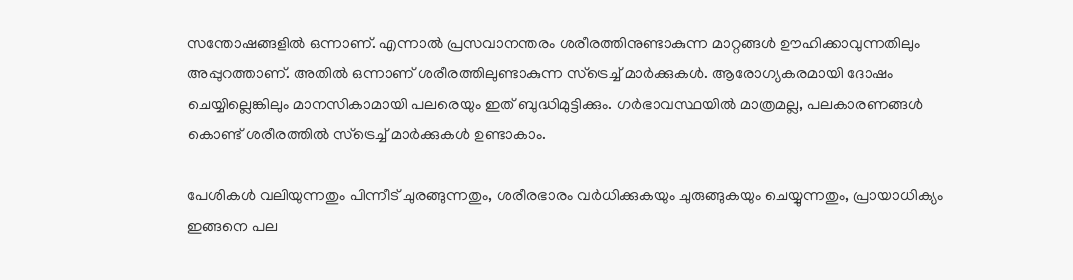സന്തോഷങ്ങളില്‍ ഒന്നാണ്. എന്നാല്‍ പ്രസവാനന്തരം ശരീരത്തിനുണ്ടാകുന്ന മാറ്റങ്ങള്‍ ഊഹിക്കാവുന്നതിലും അപ്പുറത്താണ്. അതില്‍ ഒന്നാണ് ശരീരത്തിലുണ്ടാകുന്ന സ്ട്രെച്ച് മാര്‍ക്കുകള്‍. ആരോഗ്യകരമായി ദോഷം ചെയ്യില്ലെങ്കിലും മാനസികാമായി പലരെയും ഇത് ബുദ്ധിമുട്ടിക്കും. ഗർഭാവസ്ഥയിൽ മാത്രമല്ല, പലകാരണങ്ങൾ കൊണ്ട് ശരീരത്തില്‍ സ്ട്രെച്ച് മാർക്കുകള്‍ ഉണ്ടാകാം.

പേശികൾ വലിയുന്നതും പിന്നീട് ചുരങ്ങുന്നതും, ശരീരഭാരം വർധിക്കുകയും ചുരുങ്ങുകയും ചെയ്യുന്നതും, പ്രായാധിക്യം ഇങ്ങനെ പല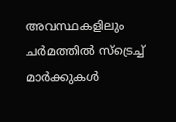അവസ്ഥകളിലും ചർമത്തില്‍ സ്ട്രെച്ച് മാര്‍ക്കുകള്‍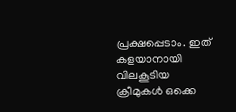പ്രക്ഷപ്പെടാം. ഇത് കളയാനായി വിലകൂടിയ ക്രീമുകൾ ഒക്കെ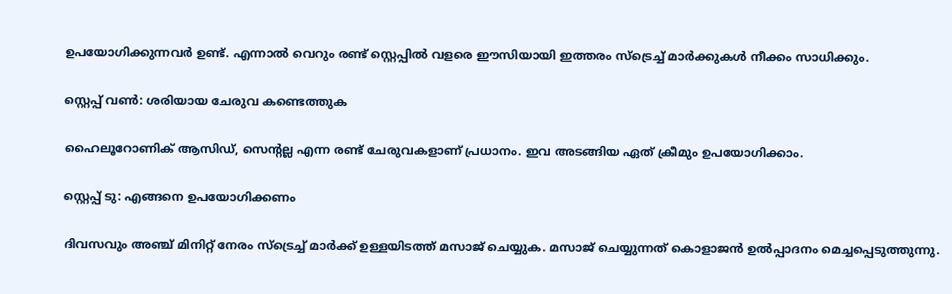ഉപയോഗിക്കുന്നവർ ഉണ്ട്. എന്നാല്‍ വെറും രണ്ട് സ്റ്റെപ്പില്‍ വളരെ ഈസിയായി ഇത്തരം സ്ട്രെച്ച് മാര്‍ക്കുകള്‍ നീക്കം സാധിക്കും.

സ്റ്റെപ്പ് വണ്‍: ശരിയായ ചേരുവ കണ്ടെത്തുക

ഹൈലൂറോണിക് ആസിഡ്, സെന്റല്ല എന്ന രണ്ട് ചേരുവകളാണ് പ്രധാനം. ഇവ അടങ്ങിയ ഏത് ക്രീമും ഉപയോഗിക്കാം.

സ്റ്റെപ്പ് ടു: എങ്ങനെ ഉപയോഗിക്കണം

ദിവസവും അഞ്ച് മിനിറ്റ് നേരം സ്ട്രെച്ച് മാര്‍ക്ക് ഉള്ളയിടത്ത് മസാജ് ചെയ്യുക. മസാജ് ചെയ്യുന്നത് കൊളാജൻ ഉല്‍പ്പാദനം മെച്ചപ്പെടുത്തുന്നു.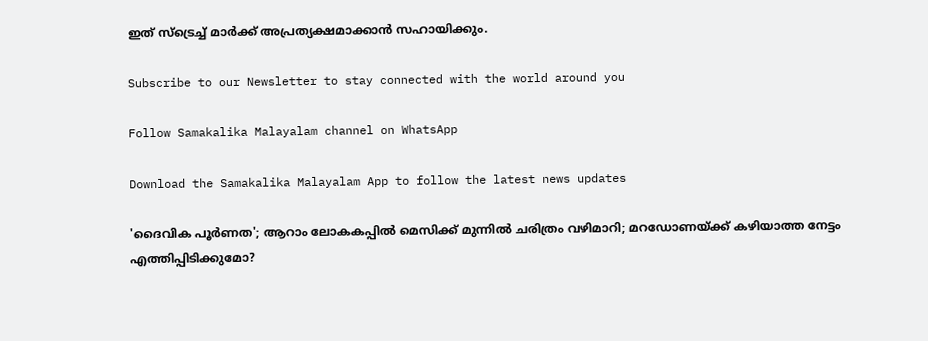ഇത് സ്ട്രെച്ച് മാര്‍ക്ക് അപ്രത്യക്ഷമാക്കാന്‍ സഹായിക്കും.

Subscribe to our Newsletter to stay connected with the world around you

Follow Samakalika Malayalam channel on WhatsApp

Download the Samakalika Malayalam App to follow the latest news updates

'ദൈവിക പൂര്‍ണത'; ആറാം ലോകകപ്പില്‍ മെസിക്ക് മുന്നില്‍ ചരിത്രം വഴിമാറി; മറഡോണയ്ക്ക് കഴിയാത്ത നേട്ടം എത്തിപ്പിടിക്കുമോ?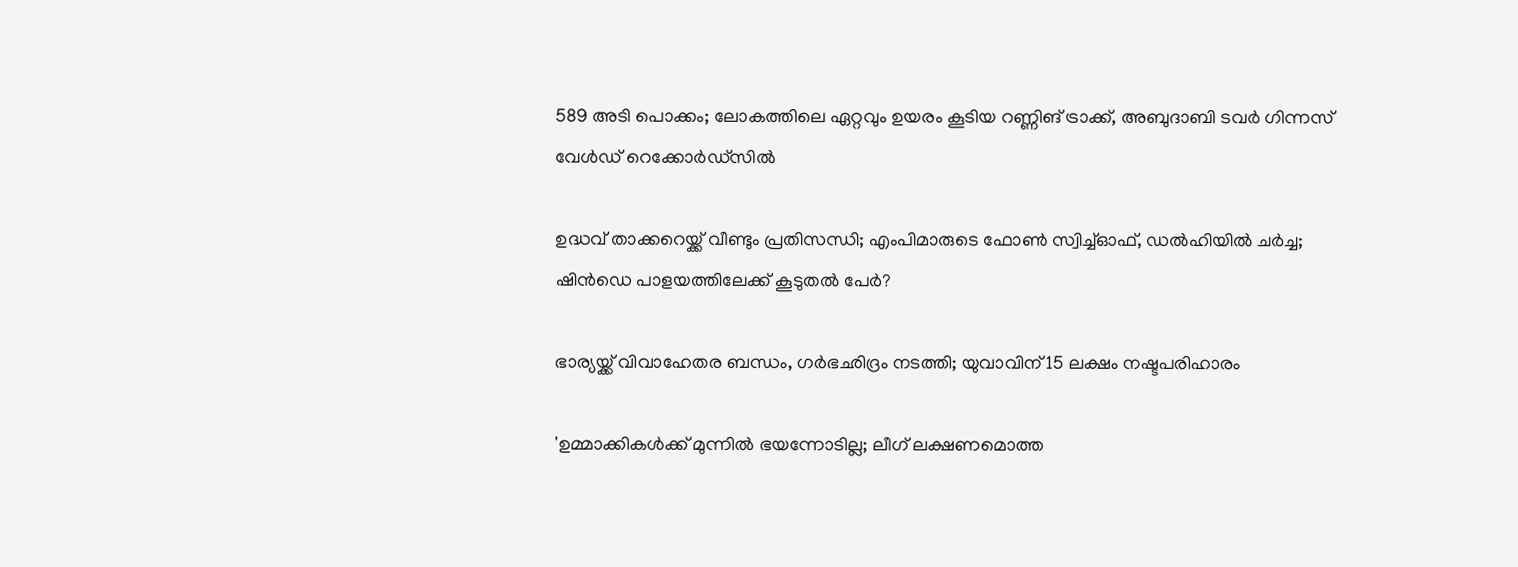589 അടി പൊക്കം; ലോകത്തിലെ ഏറ്റവും ഉയരം കൂടിയ റണ്ണിങ് ട്രാക്ക്, അബുദാബി ടവര്‍ ഗിന്നസ് വേള്‍ഡ് റെക്കോര്‍ഡ്‌സില്‍

ഉദ്ധവ് താക്കറെയ്ക്ക് വീണ്ടും പ്രതിസന്ധി; എംപിമാരുടെ ഫോണ്‍ സ്വിച്ച്ഓഫ്, ഡല്‍ഹിയില്‍ ചര്‍ച്ച; ഷിന്‍ഡെ പാളയത്തിലേക്ക് കൂടുതല്‍ പേര്‍?

ഭാര്യയ്ക്ക് വിവാഹേതര ബന്ധം, ഗര്‍ഭഛിദ്രം നടത്തി; യുവാവിന് 15 ലക്ഷം നഷ്ടപരിഹാരം

'ഉമ്മാക്കികൾക്ക് മുന്നിൽ ഭയന്നോടില്ല; ലീഗ് ലക്ഷണമൊത്ത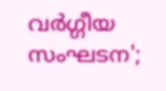വർഗ്ഗീയ സംഘടന';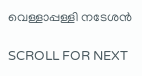വെള്ളാപ്പള്ളി നടേശൻ

SCROLL FOR NEXT